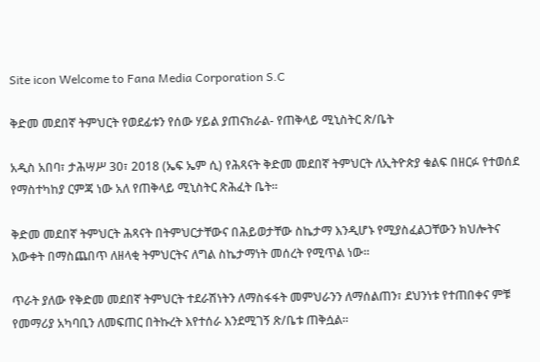Site icon Welcome to Fana Media Corporation S.C

ቅድመ መደበኛ ትምህርት የወደፊቱን የሰው ሃይል ያጠናክራል- የጠቅላይ ሚኒስትር ጽ/ቤት

አዲስ አበባ፣ ታሕሣሥ 30፣ 2018 (ኤፍ ኤም ሲ) የሕጻናት ቅድመ መደበኛ ትምህርት ለኢትዮጵያ ቁልፍ በዘርፉ የተወሰደ የማስተካከያ ርምጃ ነው አለ የጠቅላይ ሚኒስትር ጽሕፈት ቤት፡፡

ቅድመ መደበኛ ትምህርት ሕጻናት በትምህርታቸውና በሕይወታቸው ስኬታማ እንዲሆኑ የሚያስፈልጋቸውን ክህሎትና እውቀት በማስጨበጥ ለዘላቂ ትምህርትና ለግል ስኬታማነት መሰረት የሚጥል ነው፡፡

ጥራት ያለው የቅድመ መደበኛ ትምህርት ተደራሽነትን ለማስፋፋት መምህራንን ለማሰልጠን፣ ደህንነቱ የተጠበቀና ምቹ የመማሪያ አካባቢን ለመፍጠር በትኩረት እየተሰራ እንደሚገኝ ጽ/ቤቱ ጠቅሷል፡፡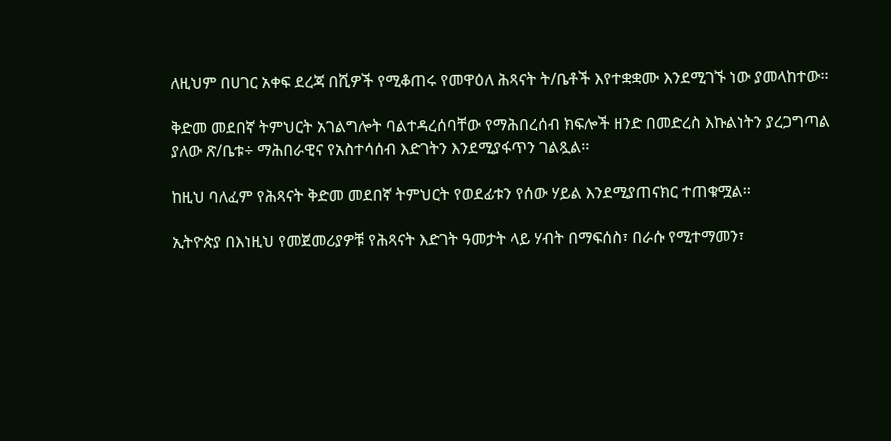ለዚህም በሀገር አቀፍ ደረጃ በሺዎች የሚቆጠሩ የመዋዕለ ሕጻናት ት/ቤቶች እየተቋቋሙ እንደሚገኙ ነው ያመላከተው፡፡

ቅድመ መደበኛ ትምህርት አገልግሎት ባልተዳረሰባቸው የማሕበረሰብ ክፍሎች ዘንድ በመድረስ እኩልነትን ያረጋግጣል ያለው ጽ/ቤቱ÷ ማሕበራዊና የአስተሳሰብ እድገትን እንደሚያፋጥን ገልጿል፡፡

ከዚህ ባለፈም የሕጻናት ቅድመ መደበኛ ትምህርት የወደፊቱን የሰው ሃይል እንደሚያጠናክር ተጠቁሟል፡፡

ኢትዮጵያ በእነዚህ የመጀመሪያዎቹ የሕጻናት እድገት ዓመታት ላይ ሃብት በማፍሰስ፣ በራሱ የሚተማመን፣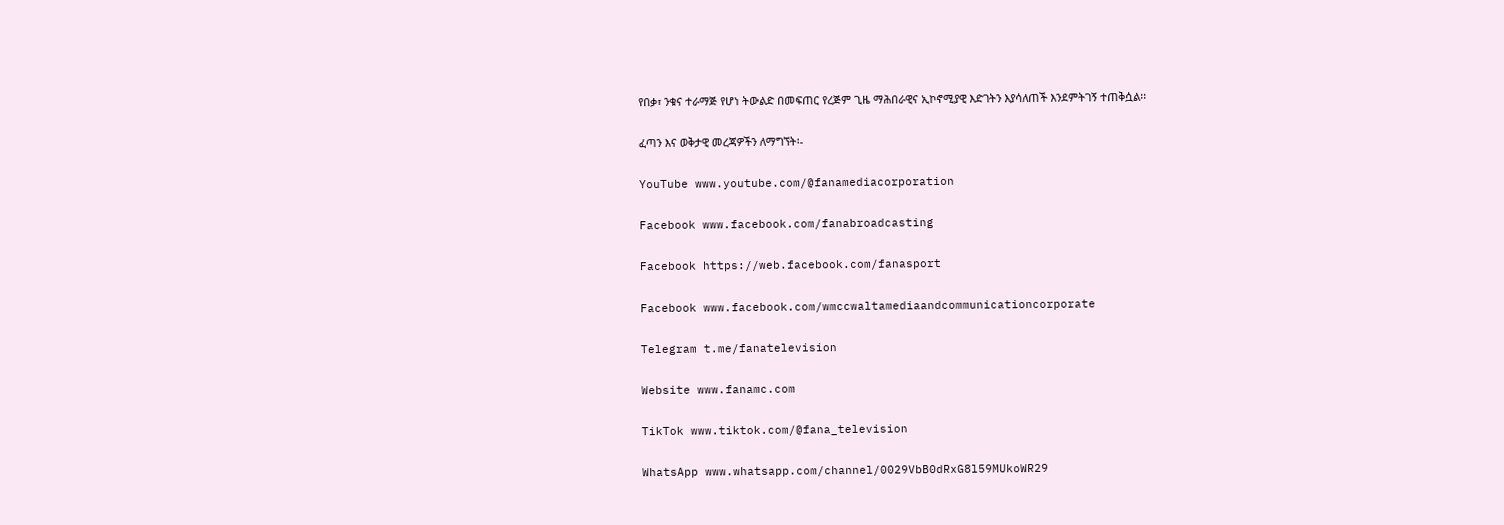የበቃ፣ ንቁና ተራማጅ የሆነ ትውልድ በመፍጠር የረጅም ጊዜ ማሕበራዊና ኢኮኖሚያዊ እድገትን እያሳለጠች እንደምትገኝ ተጠቅሷል፡፡

ፈጣን እና ወቅታዊ መረጃዎችን ለማግኘት፡-

YouTube www.youtube.com/@fanamediacorporation

Facebook www.facebook.com/fanabroadcasting

Facebook https://web.facebook.com/fanasport

Facebook www.facebook.com/wmccwaltamediaandcommunicationcorporate

Telegram t.me/fanatelevision

Website www.fanamc.com

TikTok www.tiktok.com/@fana_television

WhatsApp www.whatsapp.com/channel/0029VbB0dRxG8l59MUkoWR29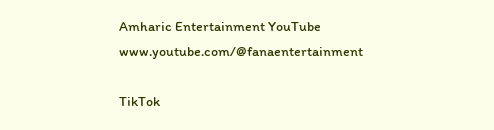Amharic Entertainment YouTube www.youtube.com/@fanaentertainment

TikTok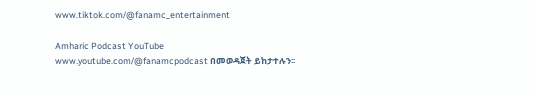www.tiktok.com/@fanamc_entertainment

Amharic Podcast YouTube www.youtube.com/@fanamcpodcast በመወዳጀት ይከታተሉን፡፡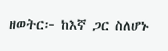ዘወትር፦ ከእኛ ጋር ስለሆኑ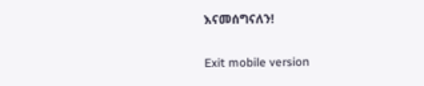እናመሰግናለን!

Exit mobile version